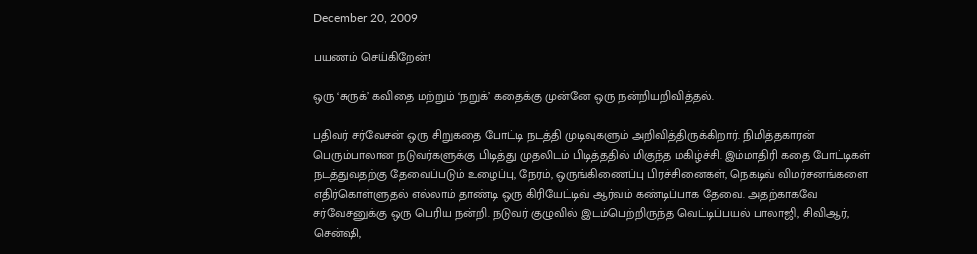December 20, 2009

பயணம் செய்கிறேன்!

ஒரு ‘சுருக்’ கவிதை மற்றும் ‘நறுக்’ கதைக்கு முன்னே ஒரு நன்றியறிவித்தல்.

பதிவர் சர்வேசன் ஒரு சிறுகதை போட்டி நடத்தி முடிவுகளும் அறிவித்திருக்கிறார். நிமித்தகாரன் பெரும்பாலான நடுவர்களுக்கு பிடித்து முதலிடம் பிடித்ததில் மிகுந்த மகிழ்ச்சி. இம்மாதிரி கதை போட்டிகள் நடத்துவதற்கு தேவைப்படும் உழைப்பு, நேரம், ஒருங்கிணைப்பு பிரச்சினைகள், நெகடிவ் விமர்சனங்களை எதிர்கொள்ளுதல் எல்லாம் தாண்டி ஒரு கிரியேட்டிவ் ஆர்வம் கண்டிப்பாக தேவை. அதற்காகவே சர்வேசனுக்கு ஒரு பெரிய நன்றி. நடுவர் குழுவில் இடம்பெற்றிருந்த வெட்டிப்பயல் பாலாஜி, சிவிஆர், சென்ஷி,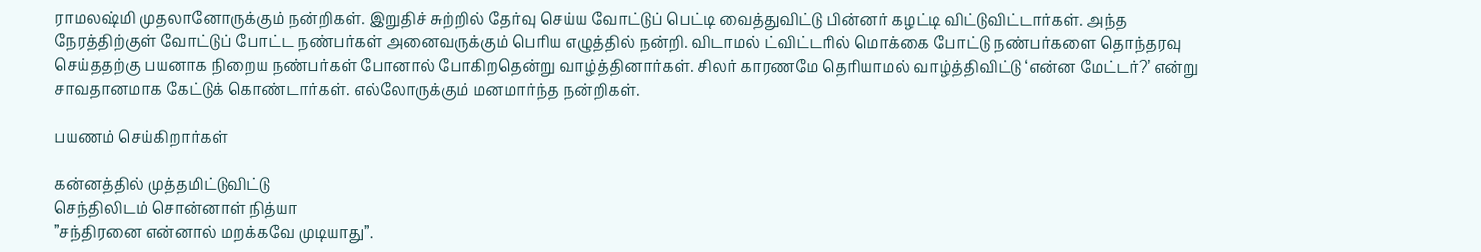ராமலஷ்மி முதலானோருக்கும் நன்றிகள். இறுதிச் சுற்றில் தேர்வு செய்ய வோட்டுப் பெட்டி வைத்துவிட்டு பின்னர் கழட்டி விட்டுவிட்டார்கள். அந்த நேரத்திற்குள் வோட்டுப் போட்ட நண்பர்கள் அனைவருக்கும் பெரிய எழுத்தில் நன்றி. விடாமல் ட்விட்டரில் மொக்கை போட்டு நண்பர்களை தொந்தரவு செய்ததற்கு பயனாக நிறைய நண்பர்கள் போனால் போகிறதென்று வாழ்த்தினார்கள். சிலர் காரணமே தெரியாமல் வாழ்த்திவிட்டு ‘என்ன மேட்டர்?’ என்று சாவதானமாக கேட்டுக் கொண்டார்கள். எல்லோருக்கும் மனமார்ந்த நன்றிகள்.

பயணம் செய்கிறார்கள்

கன்னத்தில் முத்தமிட்டுவிட்டு
செந்திலிடம் சொன்னாள் நித்யா
”சந்திரனை என்னால் மறக்கவே முடியாது”.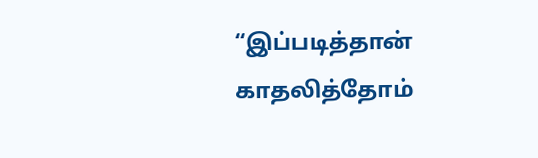“இப்படித்தான் காதலித்தோம்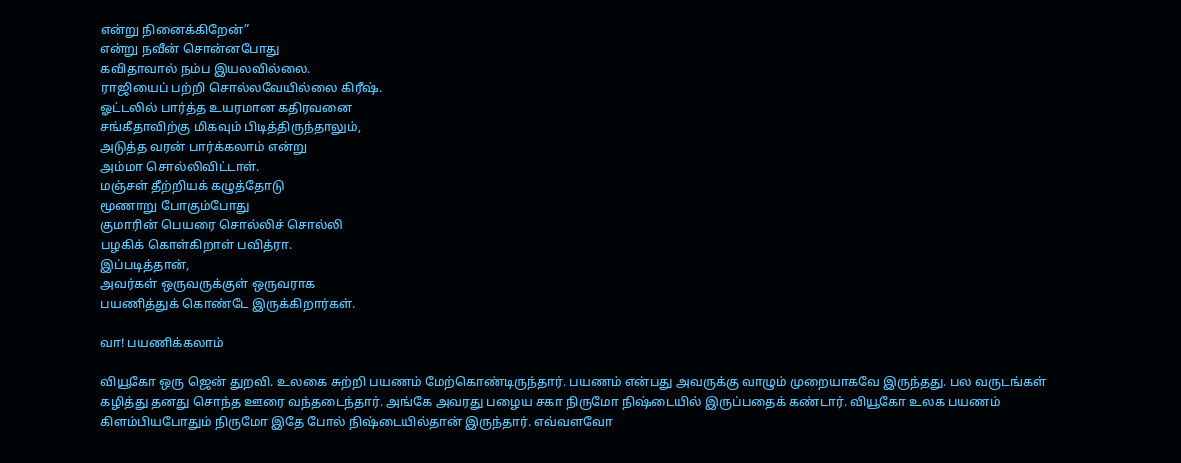என்று நினைக்கிறேன்”
என்று நவீன் சொன்னபோது
கவிதாவால் நம்ப இயலவில்லை.
ராஜியைப் பற்றி சொல்லவேயில்லை கிரீஷ்.
ஓட்டலில் பார்த்த உயரமான கதிரவனை
சங்கீதாவிற்கு மிகவும் பிடித்திருந்தாலும்,
அடுத்த வரன் பார்க்கலாம் என்று
அம்மா சொல்லிவிட்டாள்.
மஞ்சள் தீற்றியக் கழுத்தோடு
மூணாறு போகும்போது
குமாரின் பெயரை சொல்லிச் சொல்லி
பழகிக் கொள்கிறாள் பவித்ரா.
இப்படித்தான்,
அவர்கள் ஒருவருக்குள் ஒருவராக
பயணித்துக் கொண்டே இருக்கிறார்கள்.

வா! பயணிக்கலாம்

வியூகோ ஒரு ஜென் துறவி. உலகை சுற்றி பயணம் மேற்கொண்டிருந்தார். பயணம் என்பது அவருக்கு வாழும் முறையாகவே இருந்தது. பல வருடங்கள் கழித்து தனது சொந்த ஊரை வந்தடைந்தார். அங்கே அவரது பழைய சகா நிருமோ நிஷ்டையில் இருப்பதைக் கண்டார். வியூகோ உலக பயணம் கிளம்பியபோதும் நிருமோ இதே போல் நிஷ்டையில்தான் இருந்தார். எவ்வளவோ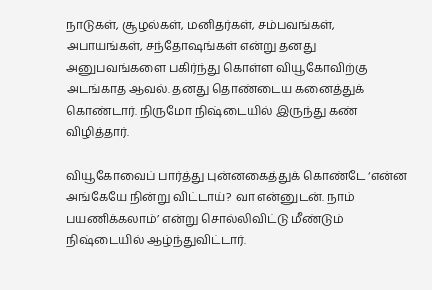நாடுகள், சூழல்கள், மனிதர்கள், சம்பவங்கள், அபாயங்கள், சந்தோஷங்கள் என்று தனது அனுபவங்களை பகிர்ந்து கொள்ள வியூகோவிற்கு அடங்காத ஆவல். தனது தொண்டைய கனைத்துக் கொண்டார். நிருமோ நிஷ்டையில் இருந்து கண் விழித்தார்.

வியூகோவைப் பார்த்து புன்னகைத்துக் கொண்டே ‘என்ன அங்கேயே நின்று விட்டாய்? வா என்னுடன். நாம் பயணிக்கலாம்’ என்று சொல்லிவிட்டு மீண்டும் நிஷ்டையில் ஆழ்ந்துவிட்டார்.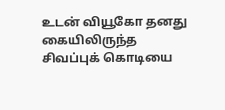உடன் வியூகோ தனது கையிலிருந்த சிவப்புக் கொடியை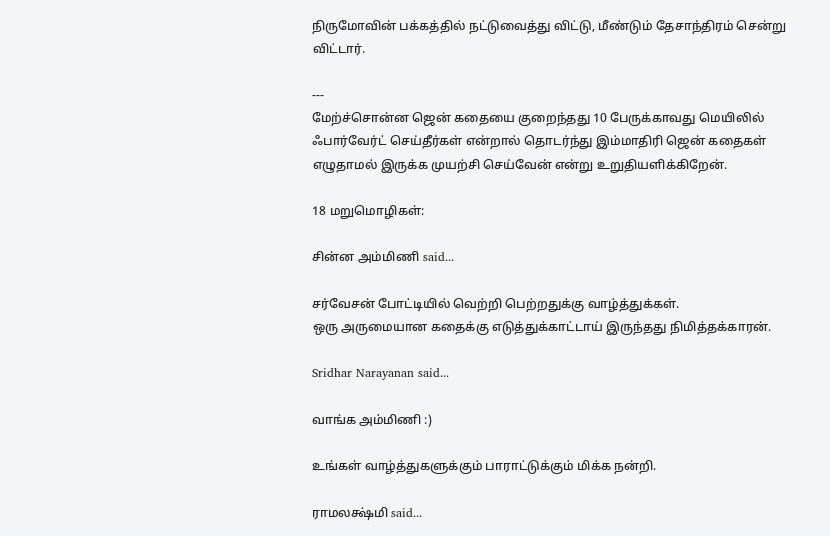நிருமோவின் பக்கத்தில் நட்டுவைத்து விட்டு, மீண்டும் தேசாந்திரம் சென்று விட்டார்.

---
மேற்ச்சொன்ன ஜென் கதையை குறைந்தது 10 பேருக்காவது மெயிலில் ஃபார்வேர்ட் செய்தீர்கள் என்றால் தொடர்ந்து இம்மாதிரி ஜென் கதைகள் எழுதாமல் இருக்க முயற்சி செய்வேன் என்று உறுதியளிக்கிறேன்.

18 மறுமொழிகள்:

சின்ன அம்மிணி said...

சர்வேசன் போட்டியில் வெற்றி பெற்றதுக்கு வாழ்த்துக்கள்.
ஒரு அருமையான கதைக்கு எடுத்துக்காட்டாய் இருந்தது நிமித்தக்காரன்.

Sridhar Narayanan said...

வாங்க அம்மிணி :)

உங்கள் வாழ்த்துகளுக்கும் பாராட்டுக்கும் மிக்க நன்றி.

ராமலக்ஷ்மி said...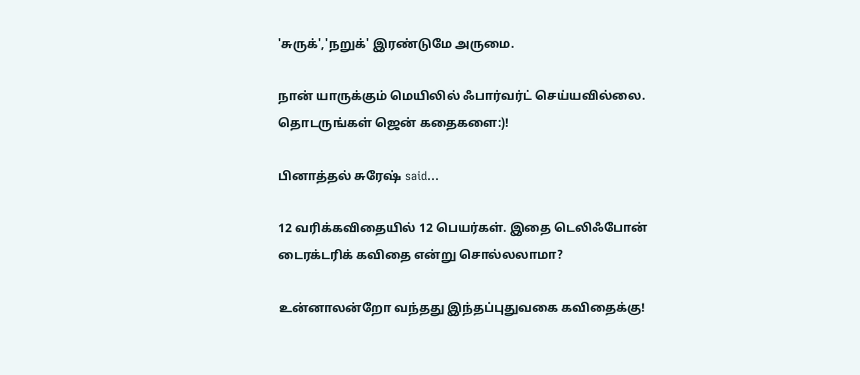'சுருக்','நறுக்' இரண்டுமே அருமை.

நான் யாருக்கும் மெயிலில் ஃபார்வர்ட் செய்யவில்லை. தொடருங்கள் ஜென் கதைகளை:)!

பினாத்தல் சுரேஷ் said...

12 வரிக்கவிதையில் 12 பெயர்கள். இதை டெலிஃபோன் டைரக்டரிக் கவிதை என்று சொல்லலாமா?

உன்னாலன்றோ வந்தது இந்தப்புதுவகை கவிதைக்கு!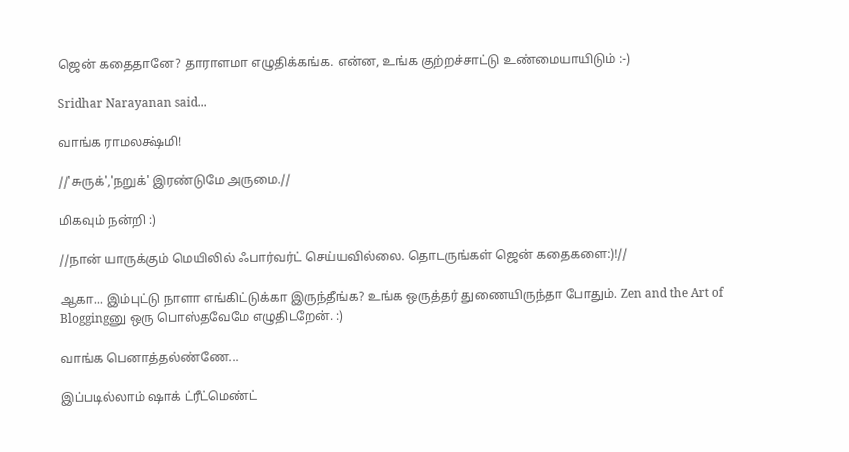ஜென் கதைதானே? தாராளமா எழுதிக்கங்க. என்ன, உங்க குற்றச்சாட்டு உண்மையாயிடும் :-)

Sridhar Narayanan said...

வாங்க ராமலக்ஷ்மி!

//'சுருக்','நறுக்' இரண்டுமே அருமை.//

மிகவும் நன்றி :)

//நான் யாருக்கும் மெயிலில் ஃபார்வர்ட் செய்யவில்லை. தொடருங்கள் ஜென் கதைகளை:)!//

ஆகா... இம்புட்டு நாளா எங்கிட்டுக்கா இருந்தீங்க? உங்க ஒருத்தர் துணையிருந்தா போதும். Zen and the Art of Bloggingனு ஒரு பொஸ்தவேமே எழுதிடறேன். :)

வாங்க பெனாத்தல்ண்ணே...

இப்படில்லாம் ஷாக் ட்ரீட்மெண்ட்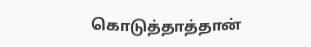கொடுத்தாத்தான்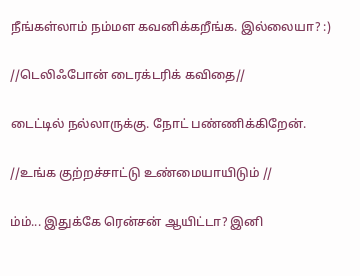நீங்கள்லாம் நம்மள கவனிக்கறீங்க. இல்லையா? :)

//டெலிஃபோன் டைரக்டரிக் கவிதை//

டைட்டில் நல்லாருக்கு. நோட் பண்ணிக்கிறேன்.

//உங்க குற்றச்சாட்டு உண்மையாயிடும் //

ம்ம்... இதுக்கே ரென்சன் ஆயிட்டா? இனி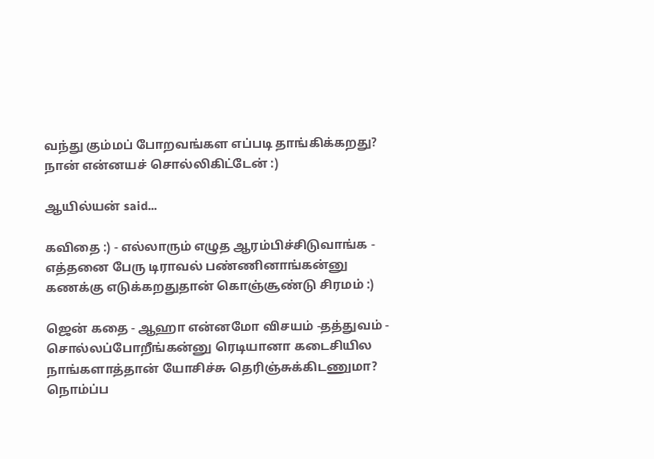வந்து கும்மப் போறவங்கள எப்படி தாங்கிக்கறது? நான் என்னயச் சொல்லிகிட்டேன் :)

ஆயில்யன் said...

கவிதை :) - எல்லாரும் எழுத ஆரம்பிச்சிடுவாங்க - எத்தனை பேரு டிராவல் பண்ணினாங்கன்னு கணக்கு எடுக்கறதுதான் கொஞ்சூண்டு சிரமம் :)

ஜென் கதை - ஆஹா என்னமோ விசயம் -தத்துவம் - சொல்லப்போறீங்கன்னு ரெடியானா கடைசியில நாங்களாத்தான் யோசிச்சு தெரிஞ்சுக்கிடணுமா? நொம்ப்ப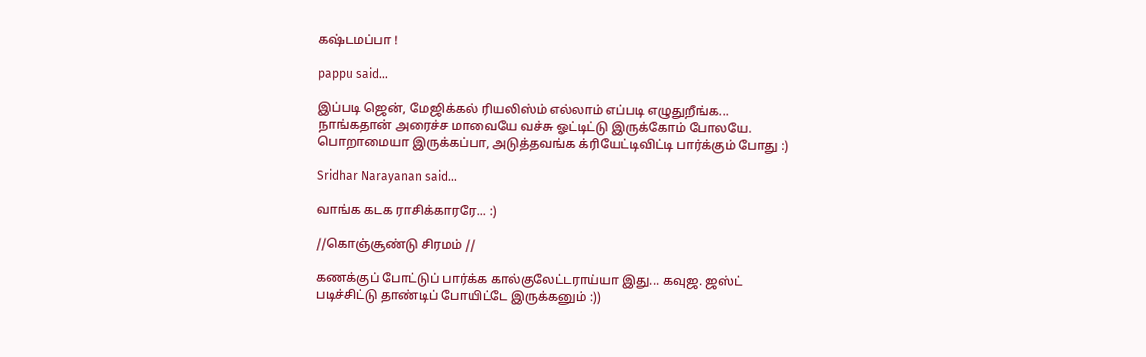கஷ்டமப்பா !

pappu said...

இப்படி ஜென், மேஜிக்கல் ரியலிஸ்ம் எல்லாம் எப்படி எழுதுறீங்க... நாங்கதான் அரைச்ச மாவையே வச்சு ஓட்டிட்டு இருக்கோம் போலயே. பொறாமையா இருக்கப்பா, அடுத்தவங்க க்ரியேட்டிவிட்டி பார்க்கும் போது :)

Sridhar Narayanan said...

வாங்க கடக ராசிக்காரரே... :)

//கொஞ்சூண்டு சிரமம் //

கணக்குப் போட்டுப் பார்க்க கால்குலேட்டராய்யா இது... கவுஜ. ஜஸ்ட் படிச்சிட்டு தாண்டிப் போயிட்டே இருக்கனும் :))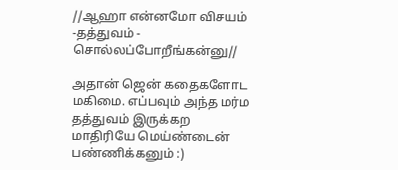//ஆஹா என்னமோ விசயம் -தத்துவம் - சொல்லப்போறீங்கன்னு//

அதான் ஜென் கதைகளோட மகிமை. எப்பவும் அந்த மர்ம தத்துவம் இருக்கற மாதிரியே மெய்ண்டைன் பண்ணிக்கனும் :)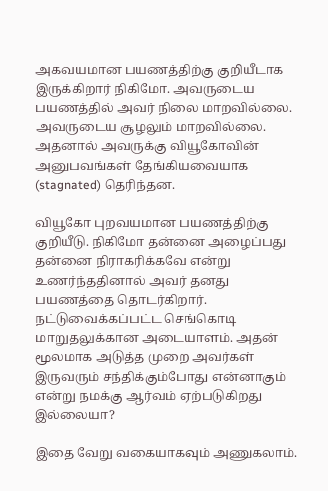அகவயமான பயணத்திற்கு குறியீடாக இருக்கிறார் நிகிமோ. அவருடைய பயணத்தில் அவர் நிலை மாறவில்லை. அவருடைய சூழலும் மாறவில்லை. அதனால் அவருக்கு வியூகோவின் அனுபவங்கள் தேங்கியவையாக (stagnated) தெரிந்தன.

வியூகோ புறவயமான பயணத்திற்கு குறியீடு. நிகிமோ தன்னை அழைப்பது தன்னை நிராகரிக்கவே என்று உணர்ந்ததினால் அவர் தனது பயணத்தை தொடர்கிறார். நட்டுவைக்கப்பட்ட செங்கொடி மாறுதலுக்கான அடையாளம். அதன் மூலமாக அடுத்த முறை அவர்கள் இருவரும் சந்திக்கும்போது என்னாகும் என்று நமக்கு ஆர்வம் ஏற்படுகிறது இல்லையா?

இதை வேறு வகையாகவும் அணுகலாம்.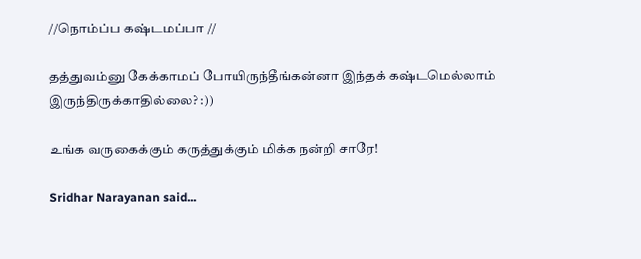//நொம்ப்ப கஷ்டமப்பா //

தத்துவம்னு கேக்காமப் போயிருந்தீங்கன்னா இந்தக் கஷ்டமெல்லாம் இருந்திருக்காதில்லை? :))

உங்க வருகைக்கும் கருத்துக்கும் மிக்க நன்றி சாரே!

Sridhar Narayanan said...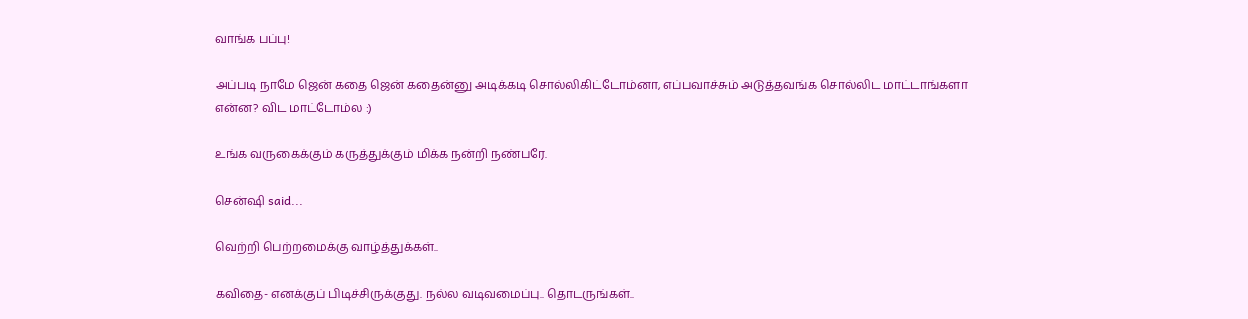வாங்க பப்பு!

அப்படி நாமே ஜென் கதை ஜென் கதைன்னு அடிக்கடி சொல்லிகிட்டோம்னா, எப்பவாச்சும் அடுத்தவங்க சொல்லிட மாட்டாங்களா என்ன? விட மாட்டோம்ல :)

உங்க வருகைக்கும் கருத்துக்கும் மிக்க நன்றி நண்பரே.

சென்ஷி said...

வெற்றி பெற்றமைக்கு வாழ்த்துக்கள்..

கவிதை- எனக்குப் பிடிச்சிருக்குது. நல்ல வடிவமைப்பு.. தொடருங்கள்..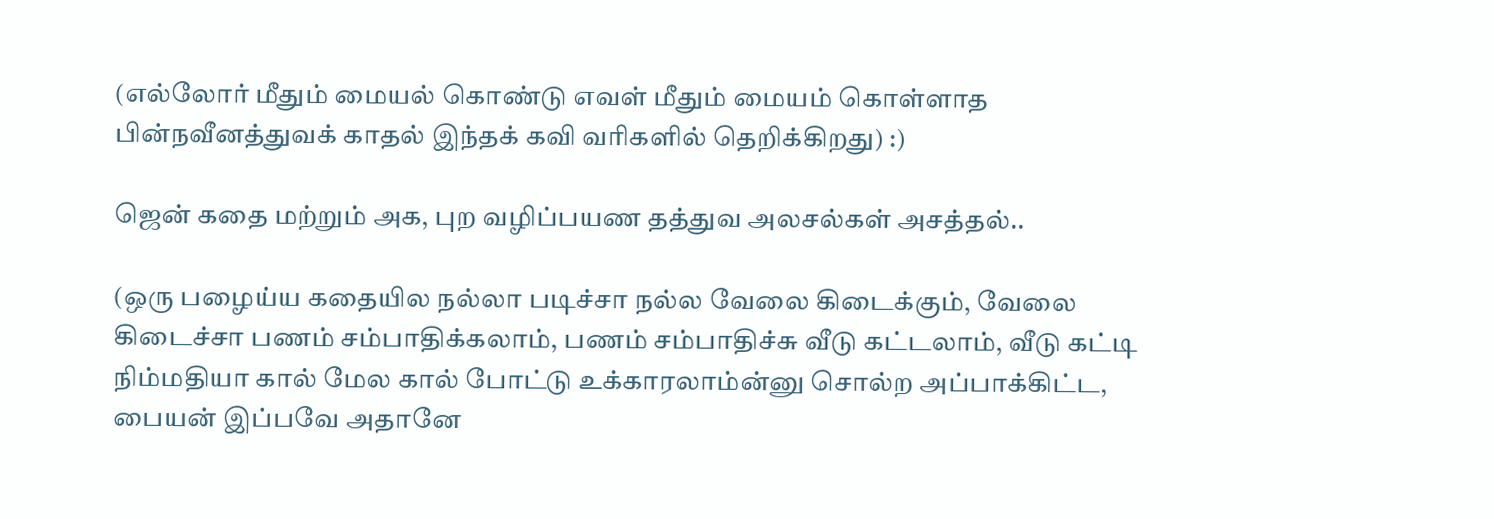(எல்லோர் மீதும் மையல் கொண்டு எவள் மீதும் மையம் கொள்ளாத பின்நவீனத்துவக் காதல் இந்தக் கவி வரிகளில் தெறிக்கிறது) :)

ஜென் கதை மற்றும் அக, புற வழிப்பயண தத்துவ அலசல்கள் அசத்தல்..

(ஒரு பழைய்ய கதையில நல்லா படிச்சா நல்ல வேலை கிடைக்கும், வேலை கிடைச்சா பணம் சம்பாதிக்கலாம், பணம் சம்பாதிச்சு வீடு கட்டலாம், வீடு கட்டி நிம்மதியா கால் மேல கால் போட்டு உக்காரலாம்ன்னு சொல்ற அப்பாக்கிட்ட, பையன் இப்பவே அதானே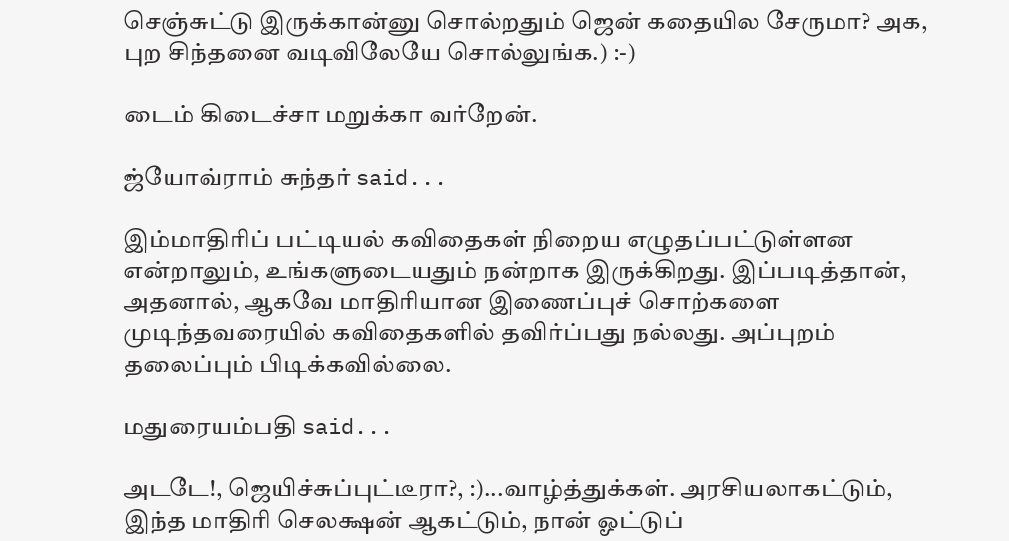செஞ்சுட்டு இருக்கான்னு சொல்றதும் ஜென் கதையில சேருமா? அக, புற சிந்தனை வடிவிலேயே சொல்லுங்க.) :-)

டைம் கிடைச்சா மறுக்கா வர்றேன்.

ஜ்யோவ்ராம் சுந்தர் said...

இம்மாதிரிப் பட்டியல் கவிதைகள் நிறைய எழுதப்பட்டுள்ளன என்றாலும், உங்களுடையதும் நன்றாக இருக்கிறது. இப்படித்தான், அதனால், ஆகவே மாதிரியான இணைப்புச் சொற்களை முடிந்தவரையில் கவிதைகளில் தவிர்ப்பது நல்லது. அப்புறம் தலைப்பும் பிடிக்கவில்லை.

மதுரையம்பதி said...

அடடே!, ஜெயிச்சுப்புட்டீரா?, :)...வாழ்த்துக்கள். அரசியலாகட்டும், இந்த மாதிரி செலக்ஷன் ஆகட்டும், நான் ஓட்டுப்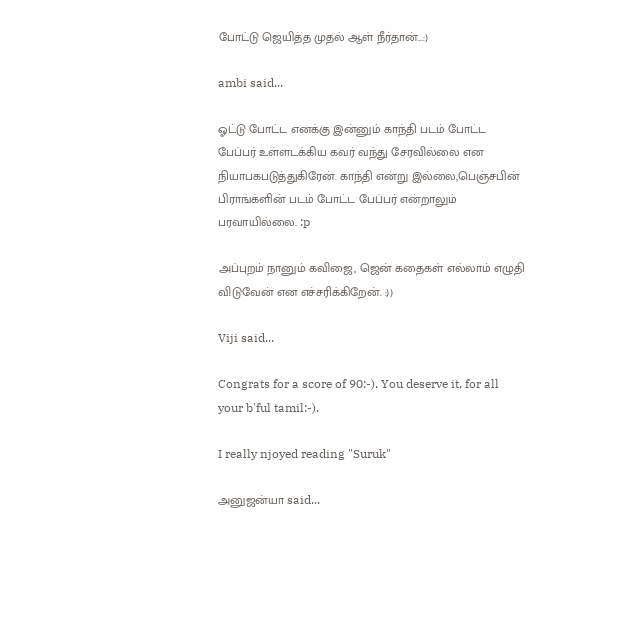போட்டு ஜெயித்த முதல் ஆள் நீர்தான்...:)

ambi said...

ஓட்டு போட்ட எனக்கு இன்னும் காந்தி படம் போட்ட பேப்பர் உள்ளடக்கிய கவர் வந்து சேரவில்லை என நியாபகபடுத்துகிரேன். காந்தி என்று இல்லை,பெஞ்சபின் பிராங்க்ளின் படம் போட்ட பேப்பர் என்றாலும் பரவாயில்லை. :p

அப்புறம் நானும் கவிஜை, ஜென் கதைகள் எல்லாம் எழுதி விடுவேன் என எச்சரிக்கிறேன். :))

Viji said...

Congrats for a score of 90:-). You deserve it, for all your b'ful tamil:-).

I really njoyed reading "Suruk"

அனுஜன்யா said...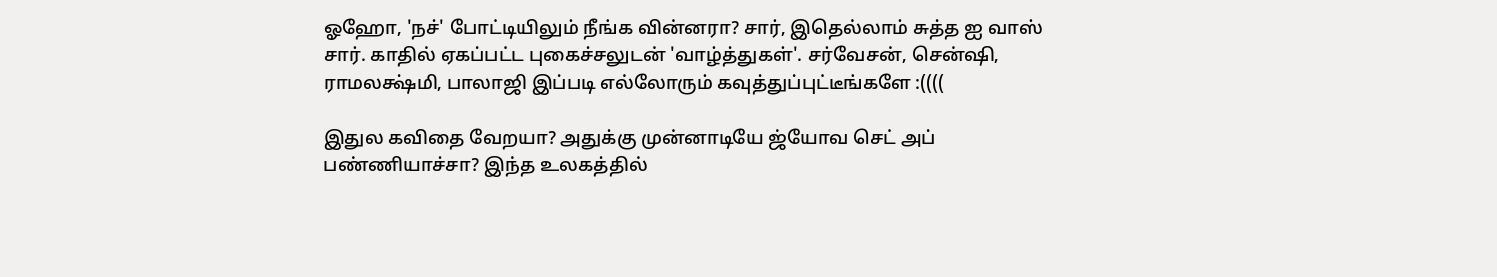ஓஹோ, 'நச்' போட்டியிலும் நீங்க வின்னரா? சார், இதெல்லாம் சுத்த ஐ வாஸ் சார். காதில் ஏகப்பட்ட புகைச்சலுடன் 'வாழ்த்துகள்'. சர்வேசன், சென்ஷி, ராமலக்ஷ்மி, பாலாஜி இப்படி எல்லோரும் கவுத்துப்புட்டீங்களே :((((

இதுல கவிதை வேறயா? அதுக்கு முன்னாடியே ஜ்யோவ செட் அப் பண்ணியாச்சா? இந்த உலகத்தில்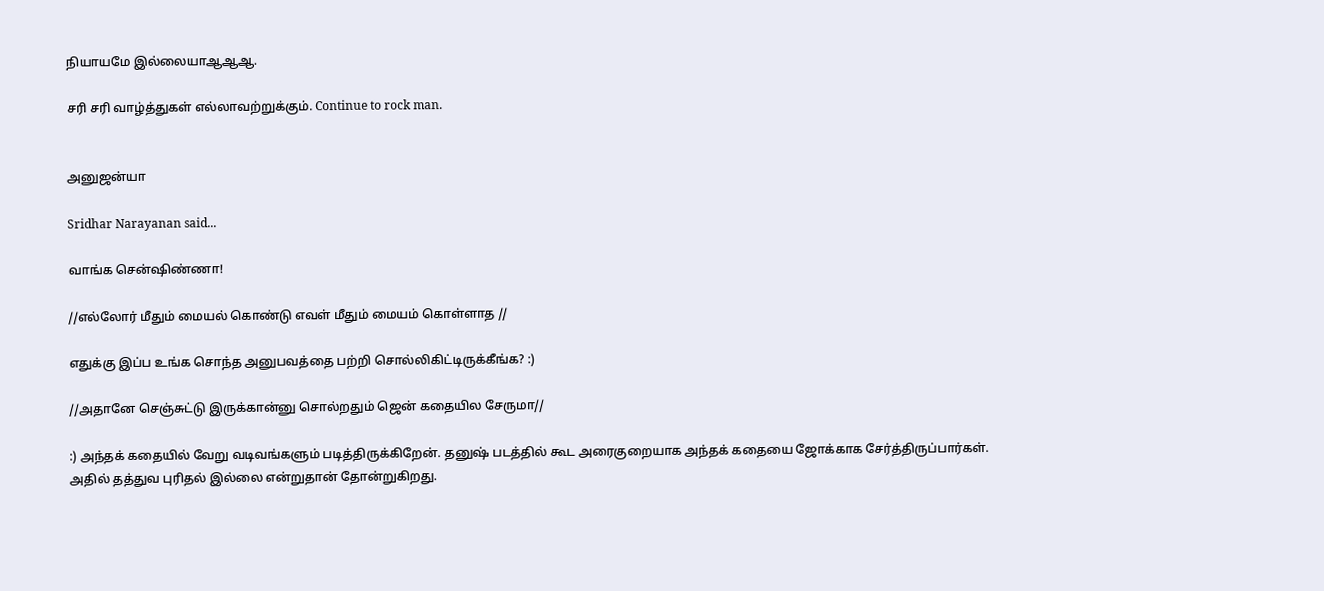நியாயமே இல்லையாஆஆஆ.

சரி சரி வாழ்த்துகள் எல்லாவற்றுக்கும். Continue to rock man.


அனுஜன்யா

Sridhar Narayanan said...

வாங்க சென்ஷிண்ணா!

//எல்லோர் மீதும் மையல் கொண்டு எவள் மீதும் மையம் கொள்ளாத //

எதுக்கு இப்ப உங்க சொந்த அனுபவத்தை பற்றி சொல்லிகிட்டிருக்கீங்க? :)

//அதானே செஞ்சுட்டு இருக்கான்னு சொல்றதும் ஜென் கதையில சேருமா//

:) அந்தக் கதையில் வேறு வடிவங்களும் படித்திருக்கிறேன். தனுஷ் படத்தில் கூட அரைகுறையாக அந்தக் கதையை ஜோக்காக சேர்த்திருப்பார்கள். அதில் தத்துவ புரிதல் இல்லை என்றுதான் தோன்றுகிறது.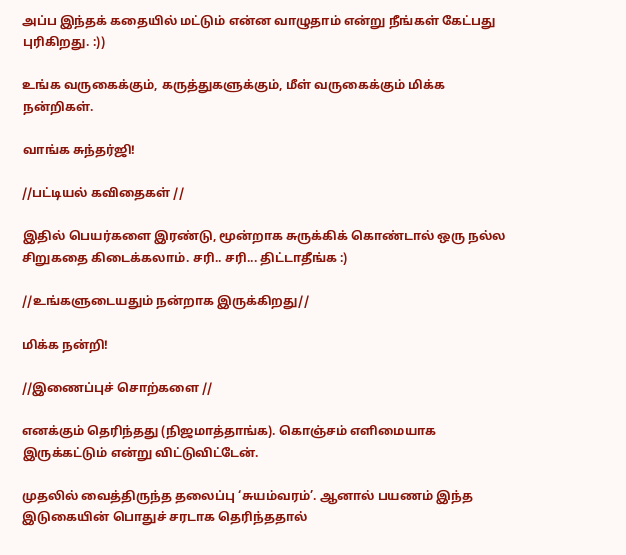அப்ப இந்தக் கதையில் மட்டும் என்ன வாழுதாம் என்று நீங்கள் கேட்பது புரிகிறது. :))

உங்க வருகைக்கும், கருத்துகளுக்கும், மீள் வருகைக்கும் மிக்க நன்றிகள்.

வாங்க சுந்தர்ஜி!

//பட்டியல் கவிதைகள் //

இதில் பெயர்களை இரண்டு, மூன்றாக சுருக்கிக் கொண்டால் ஒரு நல்ல சிறுகதை கிடைக்கலாம். சரி.. சரி... திட்டாதீங்க :)

//உங்களுடையதும் நன்றாக இருக்கிறது//

மிக்க நன்றி!

//இணைப்புச் சொற்களை //

எனக்கும் தெரிந்தது (நிஜமாத்தாங்க). கொஞ்சம் எளிமையாக இருக்கட்டும் என்று விட்டுவிட்டேன்.

முதலில் வைத்திருந்த தலைப்பு ‘சுயம்வரம்’. ஆனால் பயணம் இந்த இடுகையின் பொதுச் சரடாக தெரிந்ததால்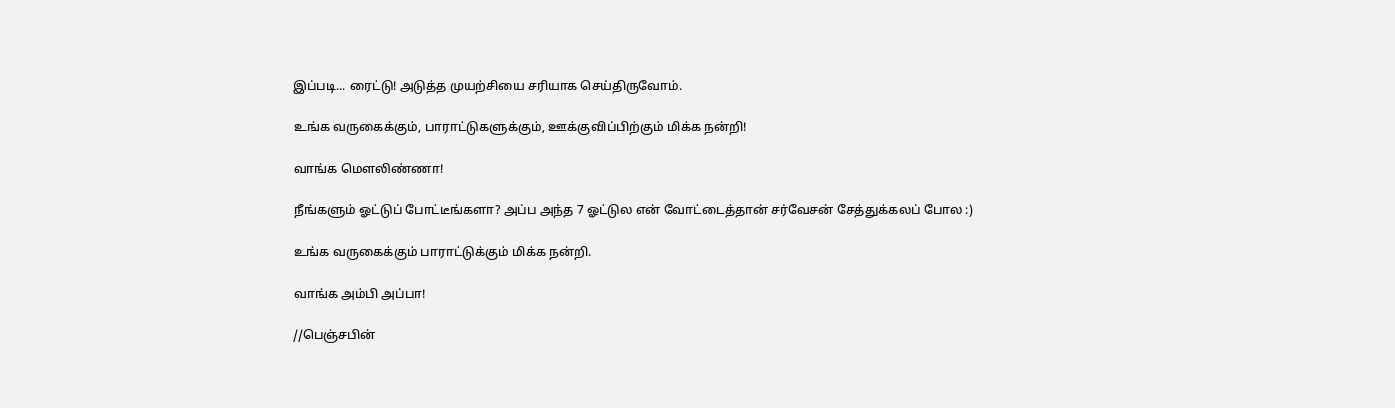இப்படி... ரைட்டு! அடுத்த முயற்சியை சரியாக செய்திருவோம்.

உங்க வருகைக்கும், பாராட்டுகளுக்கும், ஊக்குவிப்பிற்கும் மிக்க நன்றி!

வாங்க மௌலிண்ணா!

நீங்களும் ஓட்டுப் போட்டீங்களா? அப்ப அந்த 7 ஓட்டுல என் வோட்டைத்தான் சர்வேசன் சேத்துக்கலப் போல :)

உங்க வருகைக்கும் பாராட்டுக்கும் மிக்க நன்றி.

வாங்க அம்பி அப்பா!

//பெஞ்சபின்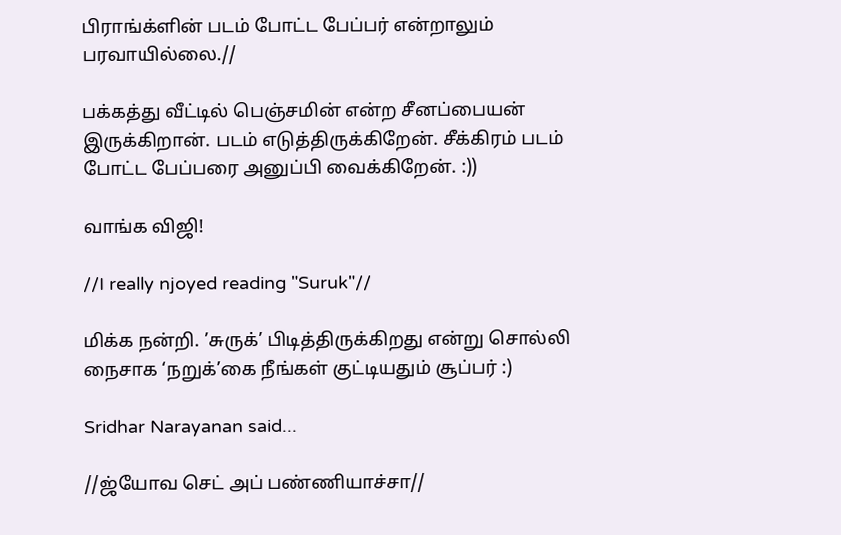பிராங்க்ளின் படம் போட்ட பேப்பர் என்றாலும் பரவாயில்லை.//

பக்கத்து வீட்டில் பெஞ்சமின் என்ற சீனப்பையன் இருக்கிறான். படம் எடுத்திருக்கிறேன். சீக்கிரம் படம் போட்ட பேப்பரை அனுப்பி வைக்கிறேன். :))

வாங்க விஜி!

//I really njoyed reading "Suruk"//

மிக்க நன்றி. ’சுருக்’ பிடித்திருக்கிறது என்று சொல்லி நைசாக ‘நறுக்’கை நீங்கள் குட்டியதும் சூப்பர் :)

Sridhar Narayanan said...

//ஜ்யோவ செட் அப் பண்ணியாச்சா//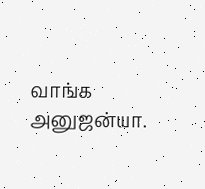வாங்க அனுஜன்யா.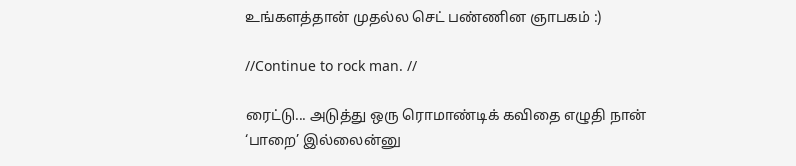உங்களத்தான் முதல்ல செட் பண்ணின ஞாபகம் :)

//Continue to rock man. //

ரைட்டு... அடுத்து ஒரு ரொமாண்டிக் கவிதை எழுதி நான் ‘பாறை’ இல்லைன்னு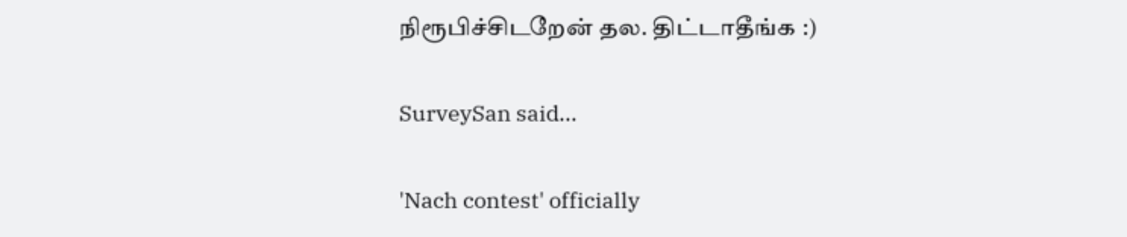நிரூபிச்சிடறேன் தல. திட்டாதீங்க :)

SurveySan said...

'Nach contest' officially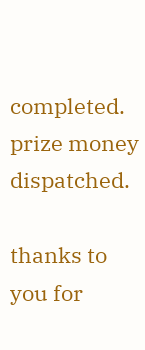completed.
prize money dispatched.

thanks to you for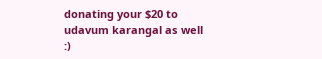donating your $20 to udavum karangal as well :)